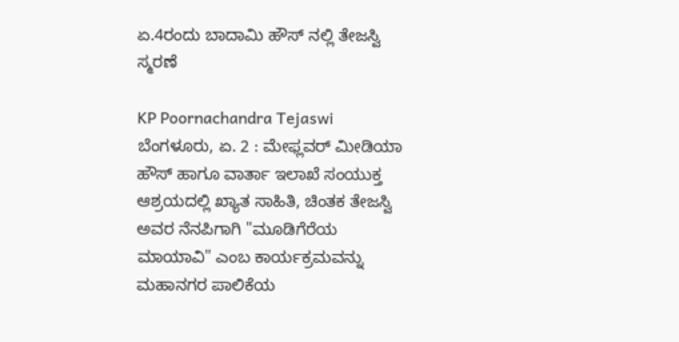ಏ.4ರಂದು ಬಾದಾಮಿ ಹೌಸ್ ನಲ್ಲಿ ತೇಜಸ್ವಿ ಸ್ಮರಣೆ

KP Poornachandra Tejaswi
ಬೆಂಗಳೂರು, ಏ. 2 : ಮೇಫ್ಲವರ್ ಮೀಡಿಯಾ ಹೌಸ್ ಹಾಗೂ ವಾರ್ತಾ ಇಲಾಖೆ ಸಂಯುಕ್ತ ಆಶ್ರಯದಲ್ಲಿ ಖ್ಯಾತ ಸಾಹಿತಿ, ಚಿಂತಕ ತೇಜಸ್ವಿ ಅವರ ನೆನಪಿಗಾಗಿ "ಮೂಡಿಗೆರೆಯ ಮಾಯಾವಿ" ಎಂಬ ಕಾರ್ಯಕ್ರಮವನ್ನು ಮಹಾನಗರ ಪಾಲಿಕೆಯ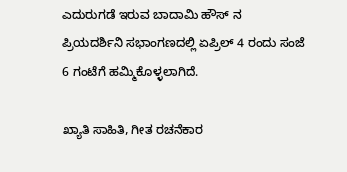ಎದುರುಗಡೆ ಇರುವ ಬಾದಾಮಿ ಹೌಸ್ ನ ಪ್ರಿಯದರ್ಶಿನಿ ಸಭಾಂಗಣದಲ್ಲಿ ಏಪ್ರಿಲ್ 4 ರಂದು ಸಂಜೆ 6 ಗಂಟೆಗೆ ಹಮ್ಮಿಕೊಳ್ಳಲಾಗಿದೆ.

ಖ್ಯಾತಿ ಸಾಹಿತಿ, ಗೀತ ರಚನೆಕಾರ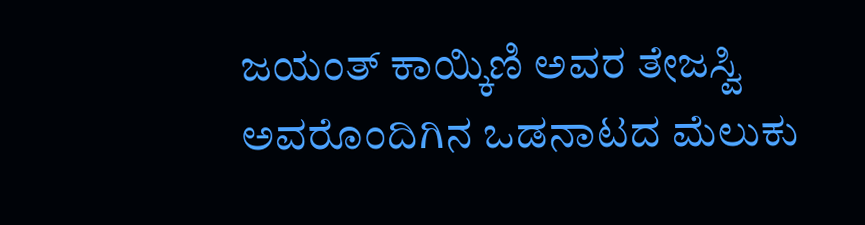ಜಯಂತ್ ಕಾಯ್ಕಿಣಿ ಅವರ ತೇಜಸ್ವಿ ಅವರೊಂದಿಗಿನ ಒಡನಾಟದ ಮೆಲುಕು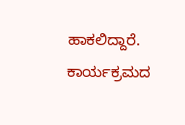ಹಾಕಲಿದ್ದಾರೆ. ಕಾರ್ಯಕ್ರಮದ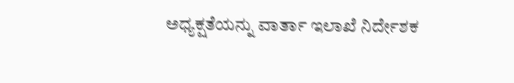ಅಧ್ಯಕ್ಷತೆಯನ್ನು ವಾರ್ತಾ ಇಲಾಖೆ ನಿರ್ದೇಶಕ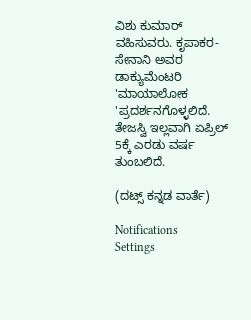ವಿಶು ಕುಮಾರ್ ವಹಿಸುವರು. ಕೃಪಾಕರ-ಸೇನಾನಿ ಅವರ ಡಾಕ್ಯುಮೆಂಟರಿ 'ಮಾಯಾಲೋಕ 'ಪ್ರದರ್ಶನಗೊಳ್ಳಲಿದೆ. ತೇಜಸ್ವಿ ಇಲ್ಲವಾಗಿ ಏಪ್ರಿಲ್ 5ಕ್ಕೆ ಎರಡು ವರ್ಷ ತುಂಬಲಿದೆ.

(ದಟ್ಸ್ ಕನ್ನಡ ವಾರ್ತೆ)

Notifications
Settings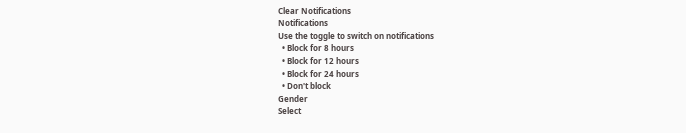Clear Notifications
Notifications
Use the toggle to switch on notifications
  • Block for 8 hours
  • Block for 12 hours
  • Block for 24 hours
  • Don't block
Gender
Select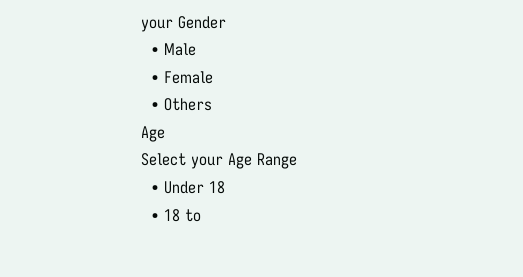your Gender
  • Male
  • Female
  • Others
Age
Select your Age Range
  • Under 18
  • 18 to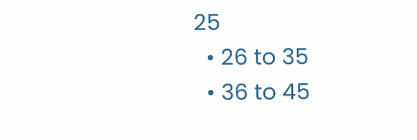25
  • 26 to 35
  • 36 to 45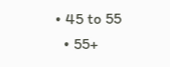• 45 to 55
  • 55+